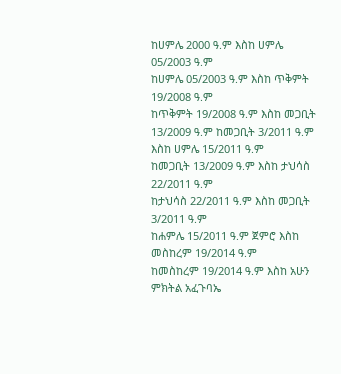ከሀምሌ 2000 ዓ.ም እስከ ሀምሌ 05/2003 ዓ.ም
ከሀምሌ 05/2003 ዓ.ም እስከ ጥቅምት 19/2008 ዓ.ም
ከጥቅምት 19/2008 ዓ.ም እስከ መጋቢት 13/2009 ዓ.ም ከመጋቢት 3/2011 ዓ.ም እስከ ሀምሌ 15/2011 ዓ.ም
ከመጋቢት 13/2009 ዓ.ም እስከ ታህሳስ 22/2011 ዓ.ም
ከታህሳስ 22/2011 ዓ.ም እስከ መጋቢት 3/2011 ዓ.ም
ከሐምሌ 15/2011 ዓ.ም ጀምሮ እስከ መስከረም 19/2014 ዓ.ም
ከመስከረም 19/2014 ዓ.ም እስከ አሁን
ምክትል አፈጉባኤ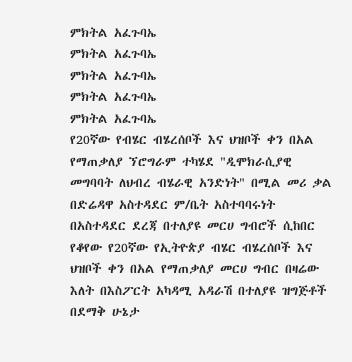ምክትል አፈጉባኤ
ምክትል አፈጉባኤ
ምክትል አፈጉባኤ
ምክትል አፈጉባኤ
ምክትል አፈጉባኤ
የ20ኛው የብሄር ብሄረሰቦች እና ህዝቦች ቀን በአል የማጠቃለያ ኘሮግራም ተካሄደ "ዲሞክራሲያዊ መግባባት ለህብረ ብሄራዊ አንድነት" በሚል መሪ ቃል በድሬዳዋ አስተዳደር ም/ቤት አስተባባሩነት በአስተዳደር ደረጃ በተለያዩ መርሀ ግብሮች ሲከበር የቆየው የ20ኛው የኢትዮጵያ ብሄር ብሄረሰቦች እና ህዝቦች ቀን በአል የማጠቃለያ መርሀ ግብር በዛሬው እለት በእስፖርት አካዳሚ አዳራሽ በተለያዩ ዝግጅቶች በደማቅ ሁኔታ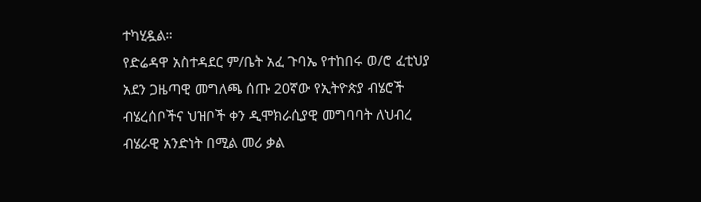ተካሂዷል።
የድሬዳዋ አስተዳደር ም/ቤት አፈ ጉባኤ የተከበሩ ወ/ሮ ፈቲህያ አደን ጋዜጣዊ መግለጫ ሰጡ 20ኛው የኢትዮጵያ ብሄሮች ብሄረሰቦችና ህዝቦች ቀን ዲሞክራሲያዊ መግባባት ለህብረ ብሄራዊ አንድነት በሚል መሪ ቃል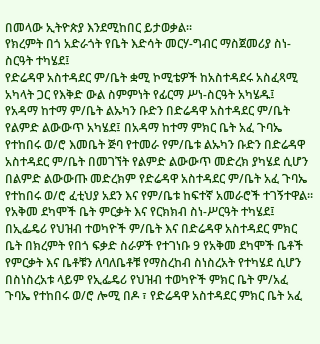በመላው ኢትዮጵያ እንደሚከበር ይታወቃል።
የክረምት በጎ አድራጎት የቤት እድሳት መርሃ-ግብር ማስጀመሪያ ስነ-ስርዓት ተካሄደ፤
የድሬዳዋ አስተዳደር ም/ቤት ቋሚ ኮሚቴዎች ከአስተዳደሩ አስፈጻሚ አካላት ጋር የእቅድ ውል ስምምነት የፊርማ ሥነ-ስርዓት አካሄዱ፤
የአዳማ ከተማ ም/ቤት ልኡካን ቡድን በድሬዳዋ አስተዳደር ም/ቤት የልምድ ልውውጥ አካሄደ፤ በአዳማ ከተማ ምክር ቤት አፈ ጉባኤ የተከበሩ ወ/ሮ እመቤት ጅባ የተመራ የም/ቤቱ ልኡካን ቡድን በድሬዳዋ አስተዳደር ም/ቤት በመገኘት የልምድ ልውውጥ መድረክ ያካሄደ ሲሆን በልምድ ልውውጡ መድረክም የድሬዳዋ አስተዳደር ም/ቤት አፈ ጉባኤ የተከበሩ ወ/ሮ ፈቲህያ አደን እና የም/ቤቱ ከፍተኛ አመራሮች ተገኝተዋል።
የአቅመ ደካሞች ቤት ምርቃት እና የርክክብ ስነ-ሥርዓት ተካሄደ፤ በኢፌዴሪ የህዝብ ተወካዮች ም/ቤት እና በድሬዳዋ አስተዳደር ምክር ቤት በክረምት የበጎ ፍቃድ ስራዎች የተገነቡ 9 የአቅመ ደካሞች ቤቶች የምርቃት እና ቤቶቹን ለባለቤቶቹ የማስረከብ ስነስረአት የተካሄደ ሲሆን በስነስረአቱ ላይም የኢፌዴሪ የህዝብ ተወካዮች ምክር ቤት ም/አፈ ጉባኤ የተከበሩ ወ/ሮ ሎሚ በዶ ፣ የድሬዳዋ አስተዳደር ምክር ቤት አፈ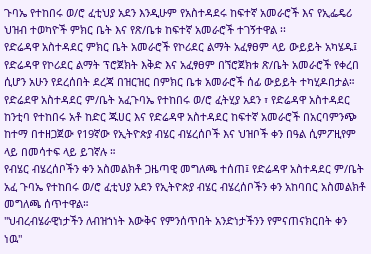ጉባኤ የተከበሩ ወ/ሮ ፈቲህያ አደን እንዲሁም የአስተዳደሩ ከፍተኛ አመራሮች እና የኢፌዴሪ ህዝብ ተወካዮች ምክር ቤት እና የጽ/ቤቱ ከፍተኛ አመራሮች ተገኝተዋል ፡፡
የድሬዳዋ አስተዳደር ምክር ቤት አመራሮች የኮሪደር ልማት አፈፃፀም ላይ ውይይት አካሄዱ፤ የድሬዳዋ የኮሪደር ልማት ፕሮጀክት እቅድ እና አፈፃፀም በኘሮጀክቱ ጽ/ቤት አመራሮች የቀረበ ሲሆን አሁን የደረሰበት ደረጃ በዝርዝር በምክር ቤቱ አመራሮች ሰፊ ውይይት ተካሂዶበታል።
የድሬደዋ አስተዳደር ም/ቤት አፈጉባኤ የተከበሩ ወ/ሮ ፈትሂያ አደን ፣ የድሬዳዋ አስተዳደር ከንቲባ የተከበሩ አቶ ከድር ጁሀር እና የድሬዳዋ አስተዳደር ከፍተኛ አመራሮች በአርባምንጭ ከተማ በተዘጋጀው የ19ኛው የኢትዮጵያ ብሄር ብሄረሰቦች እና ህዝቦች ቀን በዓል ሲምፖዚየም ላይ በመሳተፍ ላይ ይገኛሉ ።
የብሄር ብሄረሰቦችን ቀን አስመልክቶ ጋዜጣዊ መግለጫ ተሰጠ፤ የድሬዳዋ አስተዳደር ም/ቤት አፈ ጉባኤ የተከበሩ ወ/ሮ ፈቲህያ አደን የኢትዮጵያ ብሄር ብሄረሰቦችን ቀን አከባበር አስመልክቶ መግለጫ ሰጥተዋል።
"ህብረብሄራዊነታችን ለብዝኀነት እውቅና የምንሰጥበት አንድነታችንን የምናጠናክርበት ቀን ነዉ"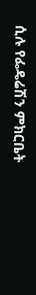ሲሉ የፌዴሬሽን ምክርቤት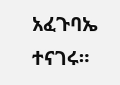አፈጉባኤ ተናገሩ።